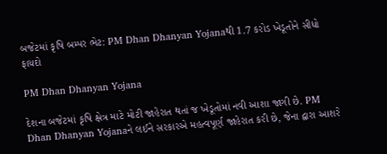બજેટમાં કૃષિ બમ્પર ભેટ: PM Dhan Dhanyan Yojanaથી 1.7 કરોડ ખેડૂતોને સીધો ફાયદો

PM Dhan Dhanyan Yojana

દેશના બજેટમાં કૃષિ ક્ષેત્ર માટે મોટી જાહેરાત થતાં જ ખેડૂતોમાં નવી આશા જાગી છે. PM Dhan Dhanyan Yojanaને લઈને સરકારએ મહત્વપૂર્ણ જાહેરાત કરી છે, જેના દ્વારા આશરે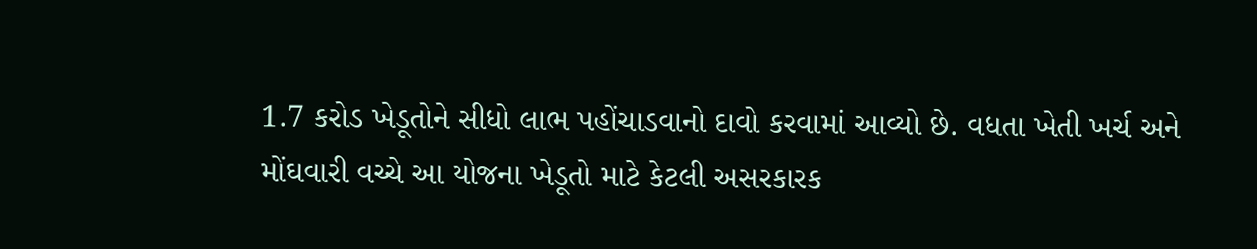1.7 કરોડ ખેડૂતોને સીધો લાભ પહોંચાડવાનો દાવો કરવામાં આવ્યો છે. વધતા ખેતી ખર્ચ અને મોંઘવારી વચ્ચે આ યોજના ખેડૂતો માટે કેટલી અસરકારક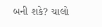બની શકે? ચાલો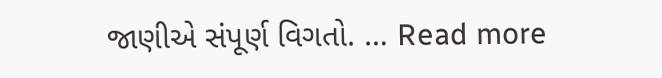જાણીએ સંપૂર્ણ વિગતો. … Read more